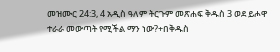መዝሙር 24:3, 4 አዲስ ዓለም ትርጉም መጽሐፍ ቅዱስ 3 ወደ ይሖዋ ተራራ መውጣት የሚችል ማን ነው?+በቅዱስ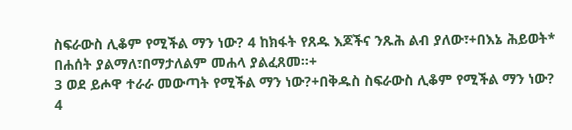ስፍራውስ ሊቆም የሚችል ማን ነው? 4 ከክፋት የጸዱ እጆችና ንጹሕ ልብ ያለው፣+በእኔ ሕይወት* በሐሰት ያልማለ፣በማታለልም መሐላ ያልፈጸመ።+
3 ወደ ይሖዋ ተራራ መውጣት የሚችል ማን ነው?+በቅዱስ ስፍራውስ ሊቆም የሚችል ማን ነው? 4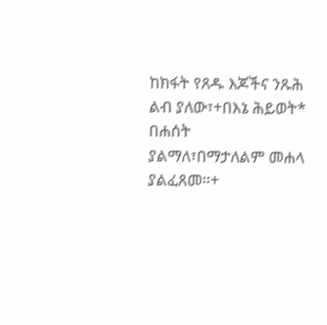ከክፋት የጸዱ እጆችና ንጹሕ ልብ ያለው፣+በእኔ ሕይወት* በሐሰት ያልማለ፣በማታለልም መሐላ ያልፈጸመ።+